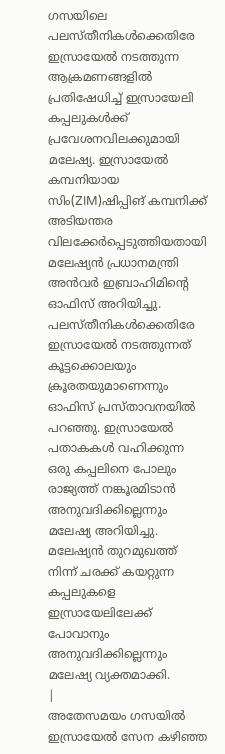ഗസയിലെ പലസ്തീനികൾക്കെതിരേ ഇസ്രായേൽ നടത്തുന്ന ആക്രമണങ്ങളിൽ പ്രതിഷേധിച്ച് ഇസ്രായേലി കപ്പലുകൾക്ക് പ്രവേശനവിലക്കുമായി മലേഷ്യ. ഇസ്രായേൽ കമ്പനിയായ സിം(ZIM)ഷിപ്പിങ് കമ്പനിക്ക് അടിയന്തര വിലക്കേർപ്പെടുത്തിയതായി മലേഷ്യൻ പ്രധാനമന്ത്രി അൻവർ ഇബ്രാഹിമിന്റെ ഓഫിസ് അറിയിച്ചു. പലസ്തീനികൾക്കെതിരേ ഇസ്രായേൽ നടത്തുന്നത് കൂട്ടക്കൊലയും ക്രൂരതയുമാണെന്നും ഓഫിസ് പ്രസ്താവനയിൽ പറഞ്ഞു. ഇസ്രായേൽ പതാകകൾ വഹിക്കുന്ന ഒരു കപ്പലിനെ പോലും രാജ്യത്ത് നങ്കൂരമിടാൻ അനുവദിക്കില്ലെന്നും മലേഷ്യ അറിയിച്ചു. മലേഷ്യൻ തുറമുഖത്ത് നിന്ന് ചരക്ക് കയറ്റുന്ന കപ്പലുകളെ ഇസ്രായേലിലേക്ക് പോവാനും അനുവദിക്കില്ലെന്നും മലേഷ്യ വ്യക്തമാക്കി.
|
അതേസമയം ഗസയിൽ ഇസ്രായേൽ സേന കഴിഞ്ഞ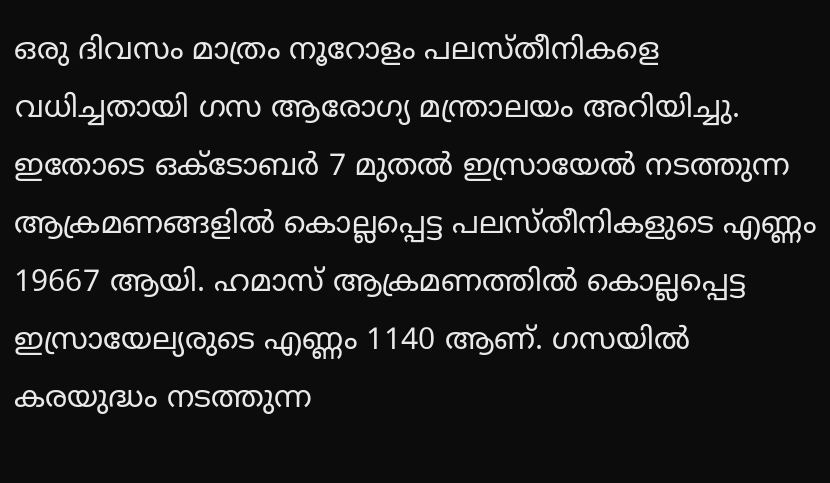ഒരു ദിവസം മാത്രം നൂറോളം പലസ്തീനികളെ വധിച്ചതായി ഗസ ആരോഗ്യ മന്ത്രാലയം അറിയിച്ചു. ഇതോടെ ഒക്ടോബർ 7 മുതൽ ഇസ്രായേൽ നടത്തുന്ന ആക്രമണങ്ങളിൽ കൊല്ലപ്പെട്ട പലസ്തീനികളുടെ എണ്ണം 19667 ആയി. ഹമാസ് ആക്രമണത്തിൽ കൊല്ലപ്പെട്ട ഇസ്രായേല്യരുടെ എണ്ണം 1140 ആണ്. ഗസയിൽ കരയുദ്ധം നടത്തുന്ന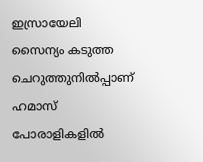ഇസ്രായേലി സൈന്യം കടുത്ത ചെറുത്തുനിൽപ്പാണ് ഹമാസ് പോരാളികളിൽ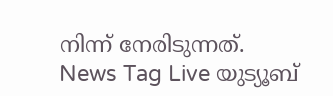നിന്ന് നേരിടുന്നത്.
News Tag Live യുട്യൂബ്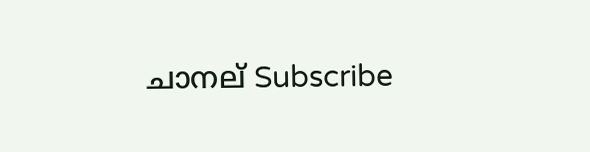ചാനല് Subscribe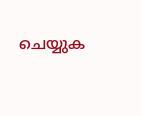ചെയ്യുക